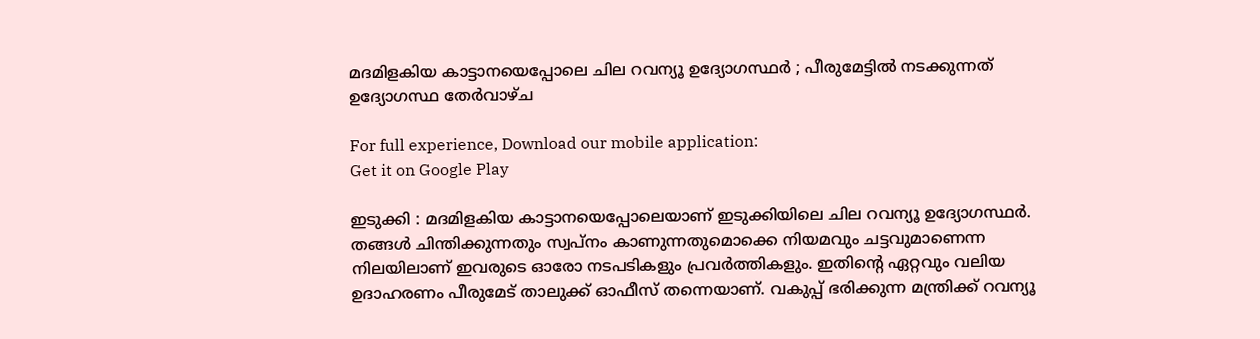മദമിളകിയ കാട്ടാനയെപ്പോലെ ചില റവന്യൂ ഉദ്യോഗസ്ഥര്‍ ; പീരുമേട്ടില്‍ നടക്കുന്നത് ഉദ്യോഗസ്ഥ തേര്‍വാഴ്ച

For full experience, Download our mobile application:
Get it on Google Play

ഇടുക്കി : മദമിളകിയ കാട്ടാനയെപ്പോലെയാണ് ഇടുക്കിയിലെ ചില റവന്യൂ ഉദ്യോഗസ്ഥര്‍. തങ്ങള്‍ ചിന്തിക്കുന്നതും സ്വപ്നം കാണുന്നതുമൊക്കെ നിയമവും ചട്ടവുമാണെന്ന നിലയിലാണ് ഇവരുടെ ഓരോ നടപടികളും പ്രവര്‍ത്തികളും. ഇതിന്റെ ഏറ്റവും വലിയ ഉദാഹരണം പീരുമേട് താലുക്ക് ഓഫീസ് തന്നെയാണ്. വകുപ്പ് ഭരിക്കുന്ന മന്ത്രിക്ക് റവന്യൂ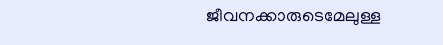ജീവനക്കാരുടെമേലുള്ള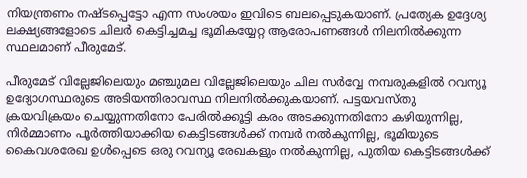നിയന്ത്രണം നഷ്ടപ്പെട്ടോ എന്ന സംശയം ഇവിടെ ബലപ്പെടുകയാണ്. പ്രത്യേക ഉദ്ദേശ്യ ലക്ഷ്യങ്ങളോടെ ചിലര്‍ കെട്ടിച്ചമച്ച ഭൂമികയ്യേറ്റ ആരോപണങ്ങള്‍ നിലനില്‍ക്കുന്ന സ്ഥലമാണ് പീരുമേട്.

പീരുമേട് വില്ലേജിലെയും മഞ്ചുമല വില്ലേജിലെയും ചില സര്‍വ്വേ നമ്പരുകളില്‍ റവന്യൂ ഉദ്യോഗസ്ഥരുടെ അടിയന്തിരാവസ്ഥ നിലനില്‍ക്കുകയാണ്. പട്ടയവസ്തു ക്രയവിക്രയം ചെയ്യുന്നതിനോ പേരില്‍ക്കൂട്ടി കരം അടക്കുന്നതിനോ കഴിയുന്നില്ല, നിര്‍മ്മാണം പൂര്‍ത്തിയാക്കിയ കെട്ടിടങ്ങള്‍ക്ക് നമ്പര്‍ നല്‍കുന്നില്ല, ഭൂമിയുടെ കൈവശരേഖ ഉള്‍പ്പെടെ ഒരു റവന്യൂ രേഖകളും നല്‍കുന്നില്ല, പുതിയ കെട്ടിടങ്ങള്‍ക്ക്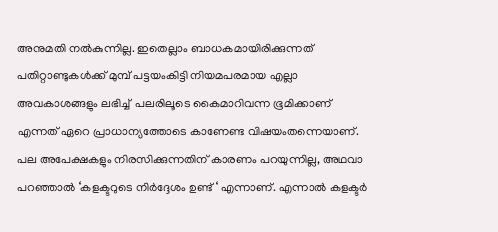അനുമതി നല്‍കുന്നില്ല. ഇതെല്ലാം ബാധകമായിരിക്കുന്നത് പതിറ്റാണ്ടുകള്‍ക്ക് മുമ്പ് പട്ടയംകിട്ടി നിയമപരമായ എല്ലാ അവകാശങ്ങളും ലഭിച്ച്  പലരിലൂടെ കൈമാറിവന്ന ഭൂമിക്കാണ് എന്നത് ഏറെ പ്രാധാന്യത്തോടെ കാണേണ്ട വിഷയംതന്നെയാണ്. പല അപേക്ഷകളും നിരസിക്കുന്നതിന് കാരണം പറയുന്നില്ല, അഥവാ പറഞ്ഞാല്‍ ‘കളക്ടറുടെ നിര്‍ദ്ദേശം ഉണ്ട് ‘ എന്നാണ്. എന്നാല്‍ കളക്ടര്‍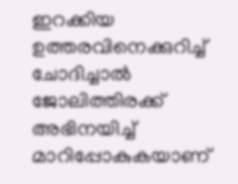ഇറക്കിയ ഉത്തരവിനെക്കുറിച്ച് ചോദിച്ചാല്‍ ജോലിത്തിരക്ക് അഭിനയിച്ച് മാറിപ്പോകുകയാണ്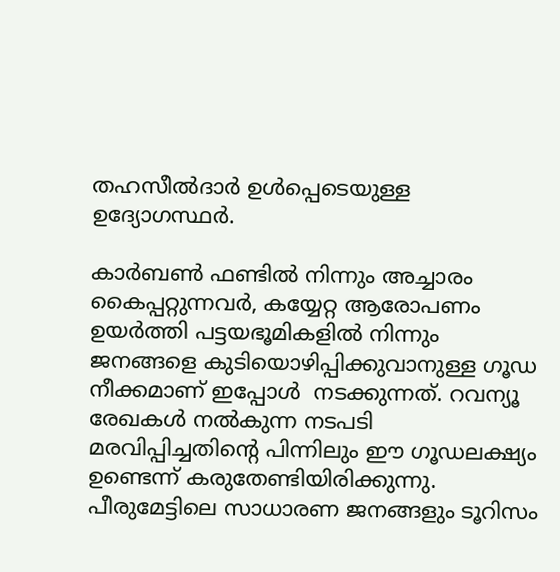തഹസീല്‍ദാര്‍ ഉള്‍പ്പെടെയുള്ള ഉദ്യോഗസ്ഥര്‍.

കാര്‍ബണ്‍ ഫണ്ടില്‍ നിന്നും അച്ചാരം കൈപ്പറ്റുന്നവര്‍, കയ്യേറ്റ ആരോപണം ഉയര്‍ത്തി പട്ടയഭൂമികളില്‍ നിന്നും ജനങ്ങളെ കുടിയൊഴിപ്പിക്കുവാനുള്ള ഗൂഡ നീക്കമാണ് ഇപ്പോള്‍  നടക്കുന്നത്. റവന്യൂ രേഖകള്‍ നല്‍കുന്ന നടപടി മരവിപ്പിച്ചതിന്റെ പിന്നിലും ഈ ഗൂഡലക്ഷ്യം ഉണ്ടെന്ന് കരുതേണ്ടിയിരിക്കുന്നു. പീരുമേട്ടിലെ സാധാരണ ജനങ്ങളും ടൂറിസം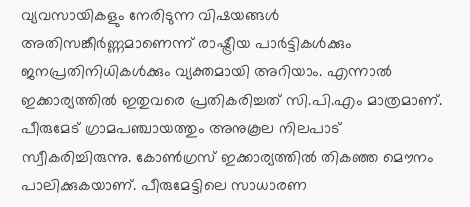വ്യവസായികളും നേരിടുന്ന വിഷയങ്ങള്‍ അതിസങ്കീര്‍ണ്ണമാണെന്ന് രാഷ്ട്രീയ പാര്‍ട്ടികള്‍ക്കും ജനപ്രതിനിധികള്‍ക്കും വ്യക്തമായി അറിയാം. എന്നാല്‍ ഇക്കാര്യത്തില്‍ ഇതുവരെ പ്രതികരിച്ചത് സി.പി.എം മാത്രമാണ്. പീരുമേട് ഗ്രാമപഞ്ചായത്തും അനുകൂല നിലപാട് സ്വീകരിച്ചിരുന്നു. കോണ്‍ഗ്രസ് ഇക്കാര്യത്തില്‍ തികഞ്ഞ മൌനം പാലിക്കുകയാണ്. പീരുമേട്ടിലെ സാധാരണ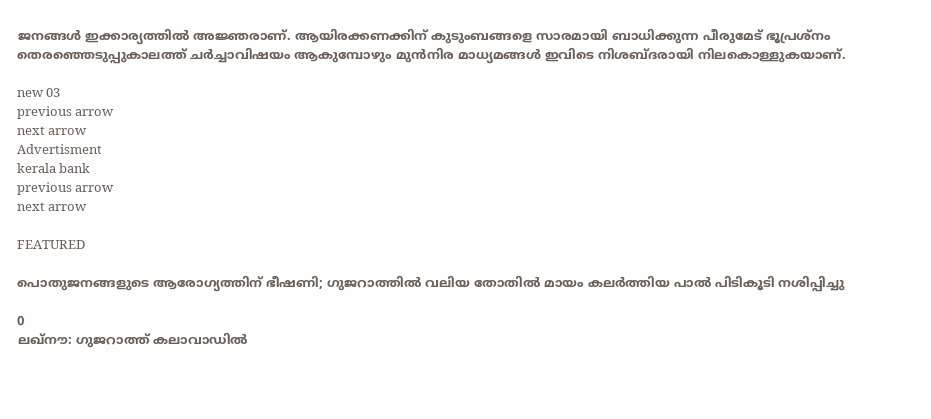ജനങ്ങള്‍ ഇക്കാര്യത്തില്‍ അജ്ഞരാണ്. ആയിരക്കണക്കിന് കുടുംബങ്ങളെ സാരമായി ബാധിക്കുന്ന പീരുമേട് ഭൂപ്രശ്നം തെരഞ്ഞെടുപ്പുകാലത്ത് ചര്‍ച്ചാവിഷയം ആകുമ്പോഴും മുന്‍നിര മാധ്യമങ്ങള്‍ ഇവിടെ നിശബ്ദരായി നിലകൊള്ളുകയാണ്.

new 03
previous arrow
next arrow
Advertisment
kerala bank
previous arrow
next arrow

FEATURED

പൊതുജനങ്ങളുടെ ആരോഗ്യത്തിന് ഭീഷണി; ഗുജറാത്തിൽ വലിയ തോതിൽ മായം കലർത്തിയ പാൽ പിടികൂടി നശിപ്പിച്ചു

0
ലഖ്‌നൗ: ഗുജറാത്ത് കലാവാഡില്‍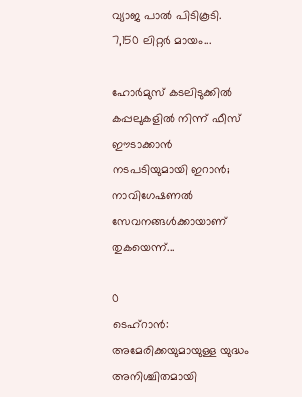വ്യാജ പാല്‍ പിടികൂടി. 7,150 ലിറ്റര്‍ മായം...

ഹോർമുസ് കടലിടുക്കിൽ കപ്പലുകളിൽ നിന്ന് ഫീസ് ഈടാക്കാൻ നടപടിയുമായി ഇറാൻ; നാവിഗേഷണൽ സേവനങ്ങൾക്കായാണ് തുകയെന്ന്...

0
ടെഹ്റാൻ: അമേരിക്കയുമായുള്ള യുദ്ധം അനിശ്ചിതമായി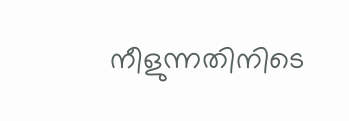നീളുന്നതിനിടെ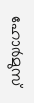ഹോർമുസ്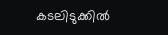കടലിടുക്കിൽ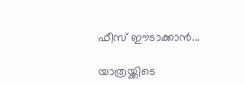ഫീസ് ഈടാക്കാൻ...

യാത്രയ്ക്കിടെ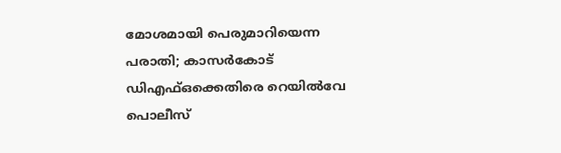മോശമായി പെരുമാറിയെന്ന പരാതി; കാസർകോട് ഡിഎഫ്ഒക്കെതിരെ റെയിൽവേ പൊലീസ്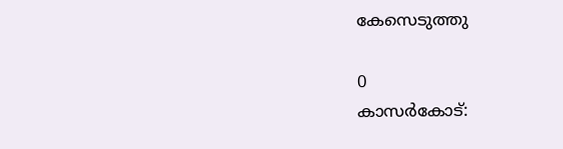കേസെടുത്തു

0
കാസര്‍കോട്: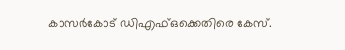കാസര്‍കോട് ഡിഎഫ്ഒക്കെതിരെ കേസ്.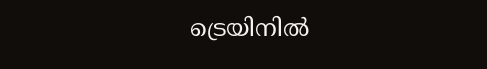ട്രെയിനില്‍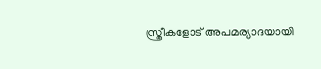സ്ത്രീകളോട് അപമര്യാദയായി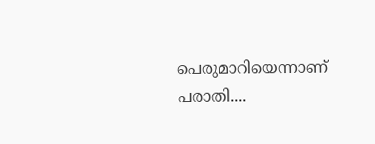പെരുമാറിയെന്നാണ് പരാതി....